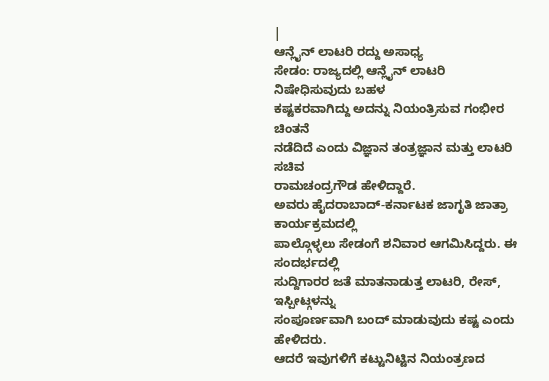|
ಆನ್ಲೈನ್ ಲಾಟರಿ ರದ್ದು ಅಸಾಧ್ಯ
ಸೇಡಂ: ರಾಜ್ಯದಲ್ಲಿ ಆನ್ಲೈನ್ ಲಾಟರಿ ನಿಷೇಧಿಸುವುದು ಬಹಳ
ಕಷ್ಟಕರವಾಗಿದ್ದು ಅದನ್ನು ನಿಯಂತ್ರಿಸುವ ಗಂಭೀರ ಚಿಂತನೆ
ನಡೆದಿದೆ ಎಂದು ವಿಜ್ಞಾನ ತಂತ್ರಜ್ಞಾನ ಮತ್ತು ಲಾಟರಿ ಸಚಿವ
ರಾಮಚಂದ್ರಗೌಡ ಹೇಳಿದ್ದಾರೆ.
ಅವರು ಹೈದರಾಬಾದ್-ಕರ್ನಾಟಕ ಜಾಗೃತಿ ಜಾತ್ರಾ ಕಾರ್ಯಕ್ರಮದಲ್ಲಿ
ಪಾಲ್ಗೊಳ್ಳಲು ಸೇಡಂಗೆ ಶನಿವಾರ ಆಗಮಿಸಿದ್ದರು. ಈ ಸಂದರ್ಭದಲ್ಲಿ
ಸುದ್ದಿಗಾರರ ಜತೆ ಮಾತನಾಡುತ್ತ ಲಾಟರಿ, ರೇಸ್, ಇಸ್ಪೀಟ್ಗಳನ್ನು
ಸಂಪೂರ್ಣವಾಗಿ ಬಂದ್ ಮಾಡುವುದು ಕಷ್ಟ ಎಂದು ಹೇಳಿದರು.
ಆದರೆ ಇವುಗಳಿಗೆ ಕಟ್ಟುನಿಟ್ಟಿನ ನಿಯಂತ್ರಣದ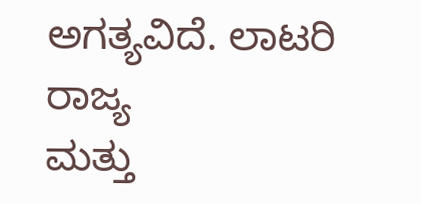ಅಗತ್ಯವಿದೆ. ಲಾಟರಿ ರಾಜ್ಯ
ಮತ್ತು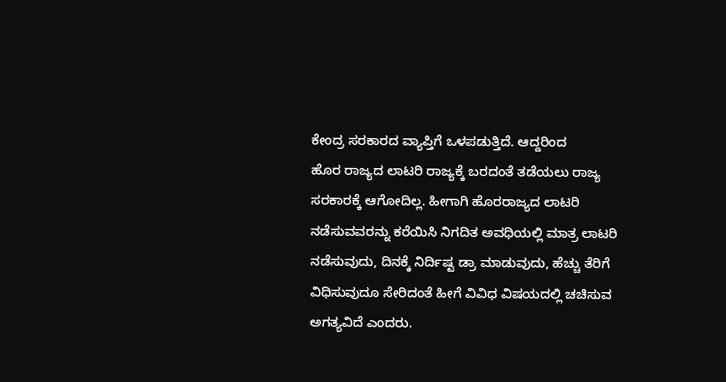ಕೇಂದ್ರ ಸರಕಾರದ ವ್ಯಾಪ್ತಿಗೆ ಒಳಪಡುತ್ತಿದೆ. ಆದ್ದರಿಂದ
ಹೊರ ರಾಜ್ಯದ ಲಾಟರಿ ರಾಜ್ಯಕ್ಕೆ ಬರದಂತೆ ತಡೆಯಲು ರಾಜ್ಯ
ಸರಕಾರಕ್ಕೆ ಆಗೋದಿಲ್ಲ. ಹೀಗಾಗಿ ಹೊರರಾಜ್ಯದ ಲಾಟರಿ
ನಡೆಸುವವರನ್ನು ಕರೆಯಿಸಿ ನಿಗದಿತ ಅವಧಿಯಲ್ಲಿ ಮಾತ್ರ ಲಾಟರಿ
ನಡೆಸುವುದು, ದಿನಕ್ಕೆ ನಿರ್ದಿಷ್ಟ ಡ್ರಾ ಮಾಡುವುದು, ಹೆಚ್ಚು ತೆರಿಗೆ
ವಿಧಿಸುವುದೂ ಸೇರಿದಂತೆ ಹೀಗೆ ವಿವಿಧ ವಿಷಯದಲ್ಲಿ ಚಚಿಸುವ
ಅಗತ್ಯವಿದೆ ಎಂದರು.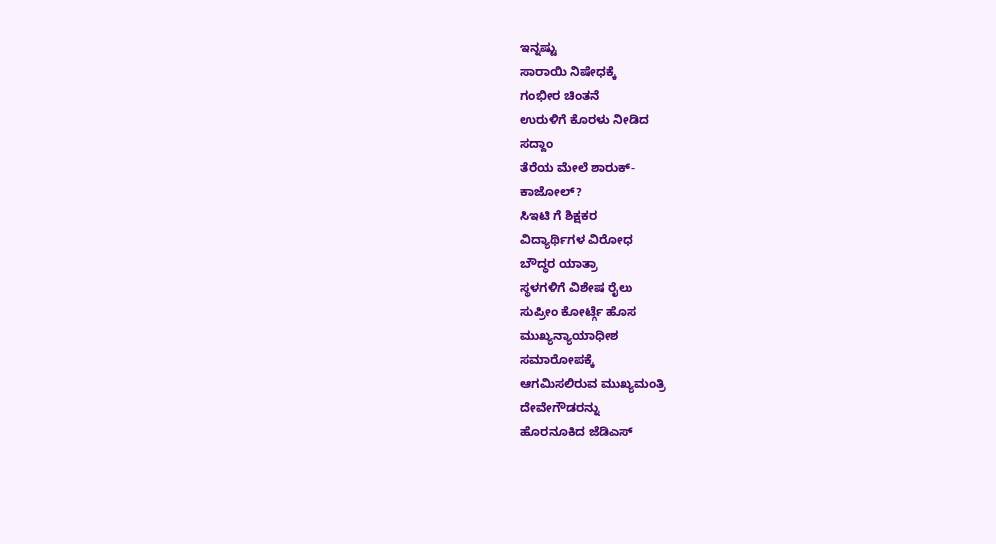ಇನ್ನಷ್ಟು
ಸಾರಾಯಿ ನಿಷೇಧಕ್ಕೆ
ಗಂಭೀರ ಚಿಂತನೆ
ಉರುಳಿಗೆ ಕೊರಳು ನೀಡಿದ
ಸದ್ದಾಂ
ತೆರೆಯ ಮೇಲೆ ಶಾರುಕ್-
ಕಾಜೋಲ್?
ಸಿಇಟಿ ಗೆ ಶಿಕ್ಷಕರ
ವಿದ್ಯಾರ್ಥಿಗಳ ವಿರೋಧ
ಬೌದ್ಧರ ಯಾತ್ರಾ
ಸ್ಥಳಗಳಿಗೆ ವಿಶೇಷ ರೈಲು
ಸುಪ್ರೀಂ ಕೋರ್ಟ್ಗೆ ಹೊಸ
ಮುಖ್ಯನ್ಯಾಯಾಧೀಶ
ಸಮಾರೋಪಕ್ಕೆ
ಆಗಮಿಸಲಿರುವ ಮುಖ್ಯಮಂತ್ರಿ
ದೇವೇಗೌಡರನ್ನು
ಹೊರನೂಕಿದ ಜೆಡಿಎಸ್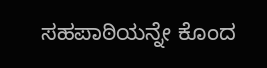ಸಹಪಾಠಿಯನ್ನೇ ಕೊಂದ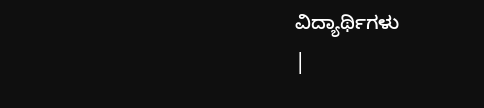ವಿದ್ಯಾರ್ಥಿಗಳು
|